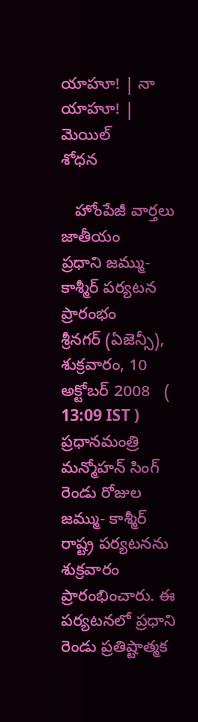యాహూ! | నా యాహూ! | మెయిల్
శోధన

   హోంపేజీ వార్తలు జాతీయం
ప్రధాని జమ్ము- కాశ్మీర్ పర్యటన ప్రారంభం
శ్రీనగర్ (ఏజెన్సీ), శుక్రవారం, 10 అక్టోబర్ 2008   ( 13:09 IST )
ప్రధానమంత్రి మన్మోహన్ సింగ్ రెండు రోజుల జమ్ము- కాశ్మీర్ రాష్ట్ర పర్యటనను శుక్రవారం ప్రారంభించారు. ఈ పర్యటనలో ప్రధాని రెండు ప్రతిష్టాత్మక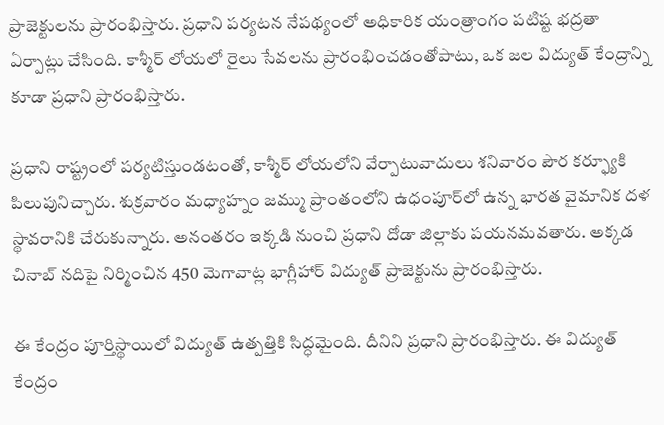ప్రాజెక్టులను ప్రారంభిస్తారు. ప్రధాని పర్యటన నేపథ్యంలో అధికారిక యంత్రాంగం పటిష్ట భద్రతా ఏర్పాట్లు చేసింది. కాశ్మీర్ లోయలో రైలు సేవలను ప్రారంభించడంతోపాటు, ఒక జల విద్యుత్ కేంద్రాన్ని కూడా ప్రధాని ప్రారంభిస్తారు.

ప్రధాని రాష్ట్రంలో పర్యటిస్తుండటంతో, కాశ్మీర్ లోయలోని వేర్పాటువాదులు శనివారం పౌర కర్ఫ్యూకి పిలుపునిచ్చారు. శుక్రవారం మధ్యాహ్నం జమ్ము ప్రాంతంలోని ఉధంపూర్‌లో ఉన్న భారత వైమానిక దళ స్థావరానికి చేరుకున్నారు. అనంతరం ఇక్కడి నుంచి ప్రధాని దోడా జిల్లాకు పయనమవతారు. అక్కడ చినాబ్ నదిపై నిర్మించిన 450 మెగావాట్ల భాగ్లీహార్ విద్యుత్ ప్రాజెక్టును ప్రారంభిస్తారు.

ఈ కేంద్రం పూర్తిస్థాయిలో విద్యుత్ ఉత్పత్తికి సిద్ధమైంది. దీనిని ప్రధాని ప్రారంభిస్తారు. ఈ విద్యుత్ కేంద్రం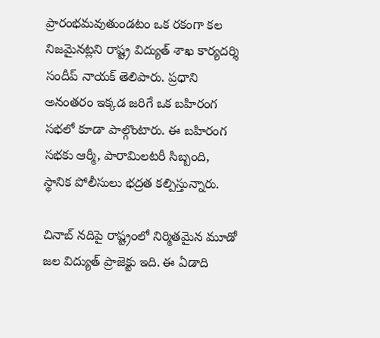ప్రారంభమవుతుండటం ఒక రకంగా కల నిజమైనట్లని రాష్ట్ర విద్యుత్ శాఖ కార్యదర్శి సందీప్ నాయక్ తెలిపారు. ప్రధాని అనంతరం ఇక్కడ జరిగే ఒక బహిరంగ సభలో కూడా పాల్గొంటారు. ఈ బహిరంగ సభకు ఆర్మీ, పారామిలటరీ సిబ్బంది, స్థానిక పోలీసులు భద్రత కల్పిస్తున్నారు.

చినాబ్ నదిపై రాష్ట్రంలో నిర్మితమైన మూడో జల విద్యుత్ ప్రాజెక్టు ఇది. ఈ ఏడాది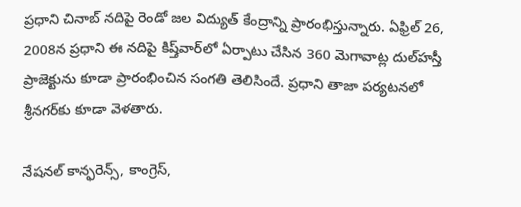ప్రధాని చినాబ్ నదిపై రెండో జల విద్యుత్ కేంద్రాన్ని ప్రారంభిస్తున్నారు. ఏఫ్రిల్ 26, 2008న ప్రధాని ఈ నదిపై కిష్త్‌వార్‌లో ఏర్పాటు చేసిన 360 మెగావాట్ల దుల్‌హస్తీ ప్రాజెక్టును కూడా ప్రారంభించిన సంగతి తెలిసిందే. ప్రధాని తాజా పర్యటనలో శ్రీనగర్‌కు కూడా వెళతారు.

నేషనల్ కాన్ఫరెన్స్, కాంగ్రెస్,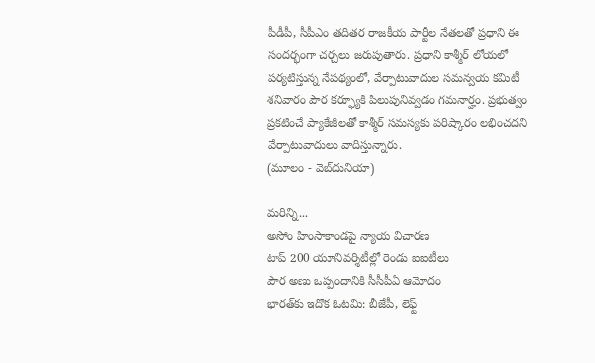పీడీపీ, సీపీఎం తదితర రాజకీయ పార్టీల నేతలతో ప్రధాని ఈ సందర్భంగా చర్చలు జరుపుతారు. ప్రధాని కాశ్మీర్ లోయలో పర్యటిస్తున్న నేపథ్యంలో, వేర్పాటువాదుల సమన్వయ కమిటీ శనివారం పౌర కర్ఫ్యూకి పిలుపునివ్వడం గమనార్హం. ప్రభుత్వం ప్రకటించే ప్యాకేజీలతో కాశ్మీర్ సమస్యకు పరిష్కారం లభించదని వేర్పాటువాదులు వాదిస్తున్నారు.
(మూలం - వెబ్‌దునియా)

మరిన్ని...
అసోం హింసాకాండపై న్యాయ విచారణ
టాప్ 200 యూనివర్శిటీల్లో రెండు ఐఐటీలు
పౌర అణు ఒప్పందానికి సీసీపీఏ ఆమోదం
భారత్‌కు ఇదొక ఓటమి: బీజేపీ, లెఫ్ట్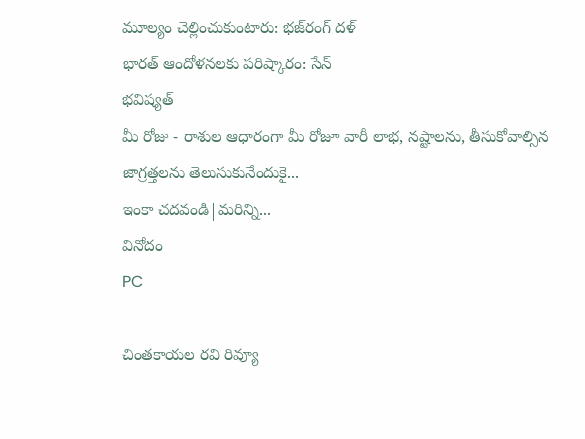మూల్యం చెల్లించుకుంటారు: భజ్‌రంగ్ దళ్
భారత్ ఆందోళనలకు పరిష్కారం: సేన్
భవిష్యత్
మీ రోజు - రాశుల ఆధారంగా మీ రోజూ వారీ లాభ, నష్టాలను, తీసుకోవాల్సిన జాగ్రత్తలను తెలుసుకునేందుకై...
ఇంకా చదవండి|మరిన్ని...
వినోదం
PC

చింతకాయల రవి రివ్యూ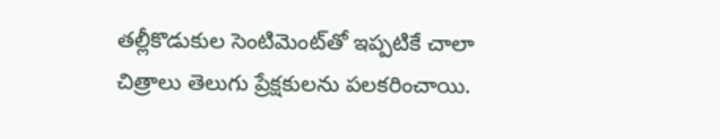తల్లీకొడుకుల సెంటిమెంట్‌తో ఇప్పటికే చాలా చిత్రాలు తెలుగు ప్రేక్షకులను పలకరించాయి.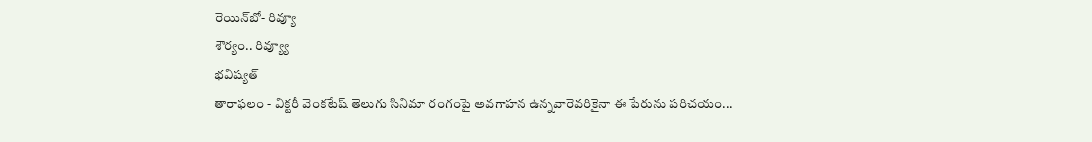రెయిన్‌బో- రివ్యూ
శౌర్యం.. రివ్య్యూ
భవిష్యత్
తారాఫలం - విక్టరీ వెంకటేష్ తెలుగు సినిమా రంగంపై అవగాహన ఉన్నవారెవరికైనా ఈ పేరును పరిచయం...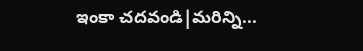ఇంకా చదవండి|మరిన్ని...